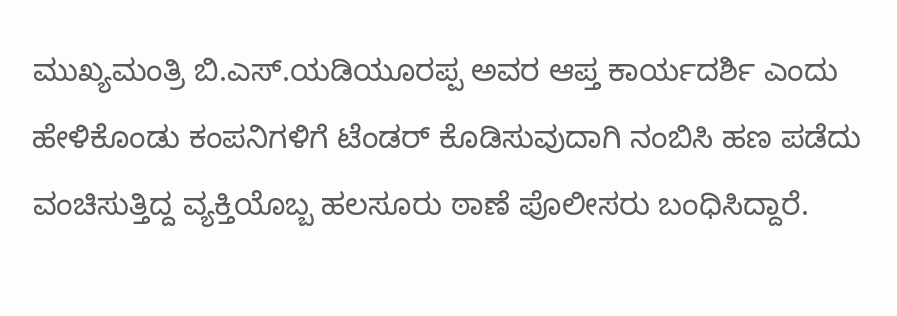ಮುಖ್ಯಮಂತ್ರಿ ಬಿ.ಎಸ್.ಯಡಿಯೂರಪ್ಪ ಅವರ ಆಪ್ತ ಕಾರ್ಯದರ್ಶಿ ಎಂದು ಹೇಳಿಕೊಂಡು ಕಂಪನಿಗಳಿಗೆ ಟೆಂಡರ್ ಕೊಡಿಸುವುದಾಗಿ ನಂಬಿಸಿ ಹಣ ಪಡೆದು ವಂಚಿಸುತ್ತಿದ್ದ ವ್ಯಕ್ತಿಯೊಬ್ಬ ಹಲಸೂರು ಠಾಣೆ ಪೊಲೀಸರು ಬಂಧಿಸಿದ್ದಾರೆ.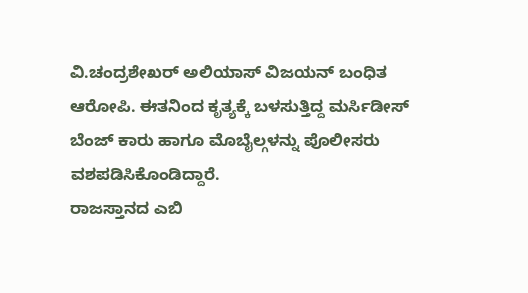ವಿ.ಚಂದ್ರಶೇಖರ್ ಅಲಿಯಾಸ್ ವಿಜಯನ್ ಬಂಧಿತ ಆರೋಪಿ. ಈತನಿಂದ ಕೃತ್ಯಕ್ಕೆ ಬಳಸುತ್ತಿದ್ದ ಮರ್ಸಿಡೀಸ್ ಬೆಂಜ್ ಕಾರು ಹಾಗೂ ಮೊಬೈಲ್ಗಳನ್ನು ಪೊಲೀಸರು ವಶಪಡಿಸಿಕೊಂಡಿದ್ದಾರೆ.
ರಾಜಸ್ತಾನದ ಎಬಿ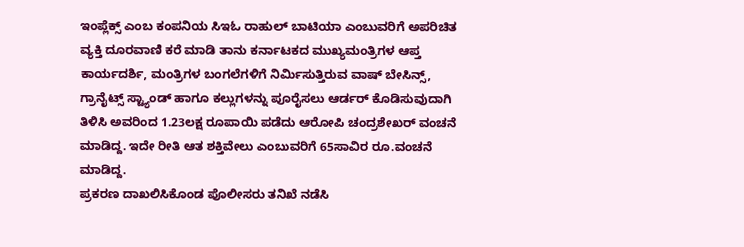ಇಂಪ್ಲೆಕ್ಸ್ ಎಂಬ ಕಂಪನಿಯ ಸಿಇಓ ರಾಹುಲ್ ಬಾಟಿಯಾ ಎಂಬುವರಿಗೆ ಅಪರಿಚಿತ ವ್ಯಕ್ತಿ ದೂರವಾಣಿ ಕರೆ ಮಾಡಿ ತಾನು ಕರ್ನಾಟಕದ ಮುಖ್ಯಮಂತ್ರಿಗಳ ಆಪ್ತ ಕಾರ್ಯದರ್ಶಿ, ಮಂತ್ರಿಗಳ ಬಂಗಲೆಗಳಿಗೆ ನಿರ್ಮಿಸುತ್ತಿರುವ ವಾಷ್ ಬೇಸಿನ್ಸ್, ಗ್ರಾನೈಟ್ಸ್ ಸ್ಟ್ಯಾಂಡ್ ಹಾಗೂ ಕಲ್ಲುಗಳನ್ನು ಪೂರೈಸಲು ಆರ್ಡರ್ ಕೊಡಿಸುವುದಾಗಿ ತಿಳಿಸಿ ಅವರಿಂದ 1.23ಲಕ್ಷ ರೂಪಾಯಿ ಪಡೆದು ಆರೋಪಿ ಚಂದ್ರಶೇಖರ್ ವಂಚನೆ ಮಾಡಿದ್ದ. ಇದೇ ರೀತಿ ಆತ ಶಕ್ತಿವೇಲು ಎಂಬುವರಿಗೆ 65ಸಾವಿರ ರೂ.ವಂಚನೆ ಮಾಡಿದ್ದ.
ಪ್ರಕರಣ ದಾಖಲಿಸಿಕೊಂಡ ಪೊಲೀಸರು ತನಿಖೆ ನಡೆಸಿ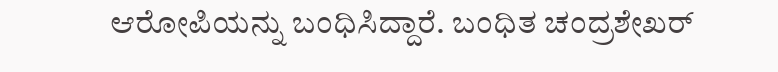ಆರೋಪಿಯನ್ನು ಬಂಧಿಸಿದ್ದಾರೆ. ಬಂಧಿತ ಚಂದ್ರಶೇಖರ್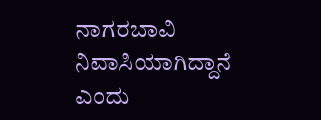ನಾಗರಬಾವಿ ನಿವಾಸಿಯಾಗಿದ್ದಾನೆ ಎಂದು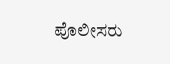ಪೊಲೀಸರು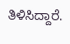ತಿಳಿಸಿದ್ದಾರೆ.